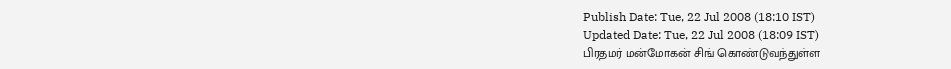Publish Date: Tue, 22 Jul 2008 (18:10 IST)
Updated Date: Tue, 22 Jul 2008 (18:09 IST)
பிரதமர் மன்மோகன் சிங் கொண்டுவந்துள்ள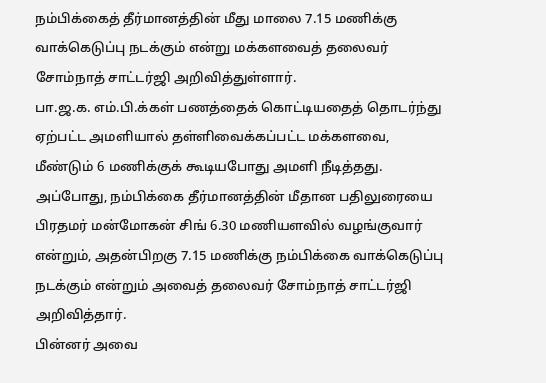நம்பிக்கைத் தீர்மானத்தின் மீது மாலை 7.15 மணிக்கு வாக்கெடுப்பு நடக்கும் என்று மக்களவைத் தலைவர் சோம்நாத் சாட்டர்ஜி அறிவித்துள்ளார்.
பா.ஜ.க. எம்.பி.க்கள் பணத்தைக் கொட்டியதைத் தொடர்ந்து ஏற்பட்ட அமளியால் தள்ளிவைக்கப்பட்ட மக்களவை, மீண்டும் 6 மணிக்குக் கூடியபோது அமளி நீடித்தது.
அப்போது, நம்பிக்கை தீர்மானத்தின் மீதான பதிலுரையை பிரதமர் மன்மோகன் சிங் 6.30 மணியளவில் வழங்குவார் என்றும், அதன்பிறகு 7.15 மணிக்கு நம்பிக்கை வாக்கெடுப்பு நடக்கும் என்றும் அவைத் தலைவர் சோம்நாத் சாட்டர்ஜி அறிவித்தார்.
பின்னர் அவை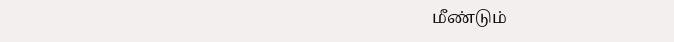மீண்டும்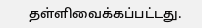தள்ளிவைக்கப்பட்டது.